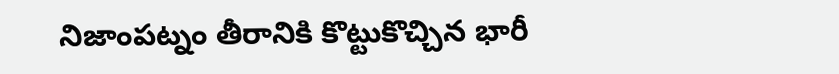నిజాంపట్నం తీరానికి కొట్టుకొచ్చిన భారీ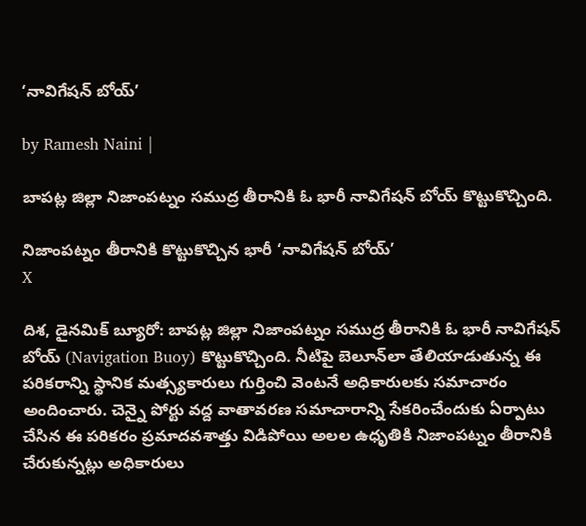‘నావిగేషన్ బోయ్’

by Ramesh Naini |

బాపట్ల జిల్లా నిజాంపట్నం సముద్ర తీరానికి ఓ భారీ నావిగేషన్ బోయ్ కొట్టుకొచ్చింది.

నిజాంపట్నం తీరానికి కొట్టుకొచ్చిన భారీ ‘నావిగేషన్ బోయ్’
X

దిశ, డైనమిక్ బ్యూరో: బాపట్ల జిల్లా నిజాంపట్నం సముద్ర తీరానికి ఓ భారీ నావిగేషన్ బోయ్ (Navigation Buoy) కొట్టుకొచ్చింది. నీటిపై బెలూన్‌లా తేలియాడుతున్న ఈ పరికరాన్ని స్థానిక మత్స్యకారులు గుర్తించి వెంటనే అధికారులకు సమాచారం అందించారు. చెన్నై పోర్టు వద్ద వాతావరణ సమాచారాన్ని సేకరించేందుకు ఏర్పాటు చేసిన ఈ పరికరం ప్రమాదవశాత్తు విడిపోయి అలల ఉధృతికి నిజాంపట్నం తీరానికి చేరుకున్నట్లు అధికారులు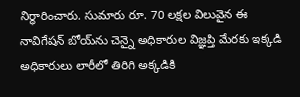నిర్ధారించారు. సుమారు రూ. 70 లక్షల విలువైన ఈ నావిగేషన్ బోయ్‌ను చెన్నై అధికారుల విజ్ఞప్తి మేరకు ఇక్కడి అధికారులు లారీలో తిరిగి అక్కడికి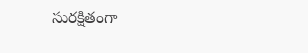సురక్షితంగా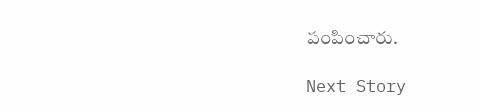పంపించారు.

Next Story